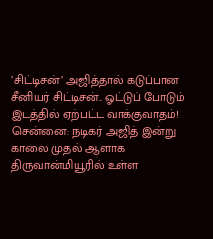’சிட்டிசன்’ அஜித்தால் கடுப்பான சீனியர் சிட்டிசன்.. ஓட்டுப் போடும் இடத்தில் ஏற்பட்ட வாக்குவாதம்!
சென்னை: நடிகர் அஜித் இன்று காலை முதல் ஆளாக திருவான்மியூரில் உள்ள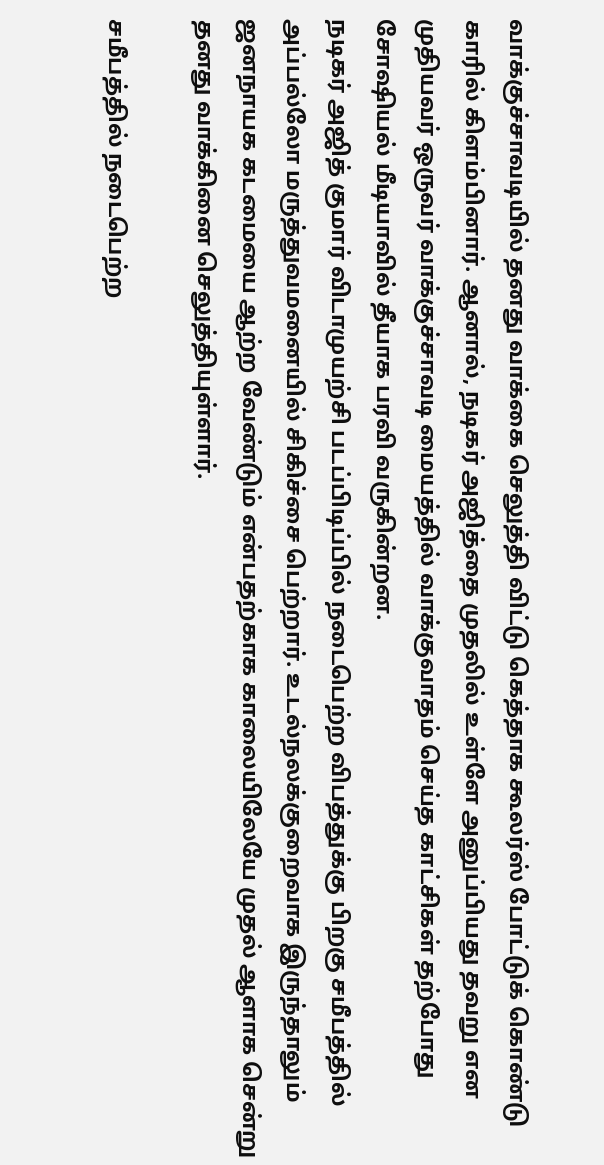வாக்குச்சாவடியில் தனது வாக்கை செலுத்தி விட்டு கெத்தாக கூலர்ஸ் போட்டுக் கொண்டு காரில் கிளம்பினார். ஆனால், நடிகர் அஜித்தை முதலில் உள்ளே அனுப்பியது தவறு என முதியவர் ஒருவர் வாக்குச்சாவடி மையத்தில் வாக்குவாதம் செய்த காட்சிகள் தற்போது சோஷியல் மீடியாவில் தீயாக பரவி வருகின்றன.
நடிகர் அஜித் குமார் விடாமுயற்சி படப்பிடிப்பில் நடைபெற்ற விபத்துக்கு பிறகு சமீபத்தில் அப்பல்லோ மருத்துவமனையில் சிகிச்சை பெற்றார். உடல்நலக்குறைவாக இருந்தாலும் ஜனநாயக கடமையை ஆற்ற வேண்டும் என்பதற்காக காலையிலேயே முதல் ஆளாக சென்று தனது வாக்கினை செலுத்தியுள்ளார்.

சமீபத்தில் நடைபெற்ற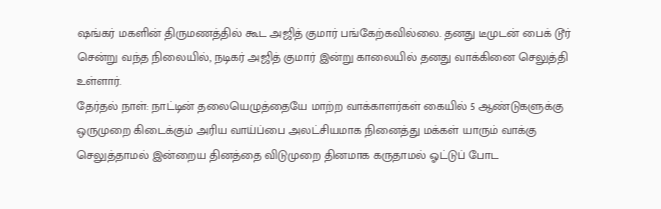ஷங்கர் மகளின் திருமணத்தில் கூட அஜித் குமார் பங்கேற்கவில்லை. தனது டீமுடன் பைக் டூர் சென்று வந்த நிலையில், நடிகர் அஜித் குமார் இன்று காலையில் தனது வாக்கினை செலுத்தி உள்ளார்.
தேர்தல் நாள்: நாட்டின் தலையெழுத்தையே மாற்ற வாக்காளர்கள் கையில் 5 ஆண்டுகளுக்கு ஒருமுறை கிடைக்கும் அரிய வாய்ப்பை அலட்சியமாக நினைத்து மக்கள் யாரும் வாக்கு செலுத்தாமல் இன்றைய தினத்தை விடுமுறை தினமாக கருதாமல் ஓட்டுப் போட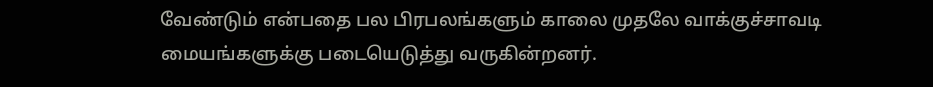வேண்டும் என்பதை பல பிரபலங்களும் காலை முதலே வாக்குச்சாவடி மையங்களுக்கு படையெடுத்து வருகின்றனர்.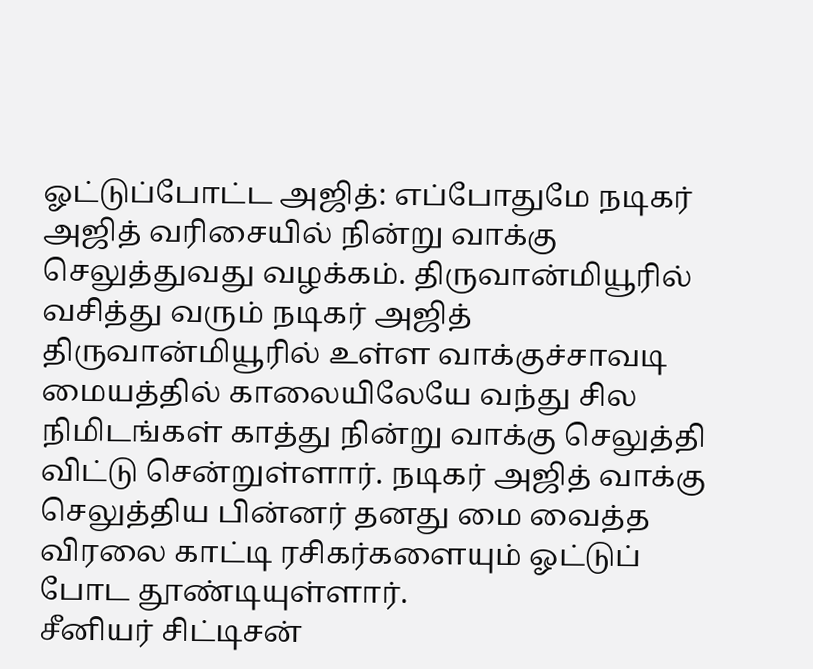ஓட்டுப்போட்ட அஜித்: எப்போதுமே நடிகர் அஜித் வரிசையில் நின்று வாக்கு செலுத்துவது வழக்கம். திருவான்மியூரில் வசித்து வரும் நடிகர் அஜித் திருவான்மியூரில் உள்ள வாக்குச்சாவடி மையத்தில் காலையிலேயே வந்து சில நிமிடங்கள் காத்து நின்று வாக்கு செலுத்தி விட்டு சென்றுள்ளார். நடிகர் அஜித் வாக்கு செலுத்திய பின்னர் தனது மை வைத்த விரலை காட்டி ரசிகர்களையும் ஓட்டுப் போட தூண்டியுள்ளார்.
சீனியர் சிட்டிசன்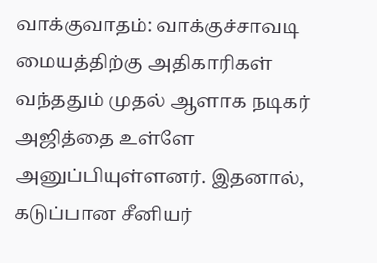வாக்குவாதம்: வாக்குச்சாவடி மையத்திற்கு அதிகாரிகள் வந்ததும் முதல் ஆளாக நடிகர் அஜித்தை உள்ளே அனுப்பியுள்ளனர். இதனால், கடுப்பான சீனியர்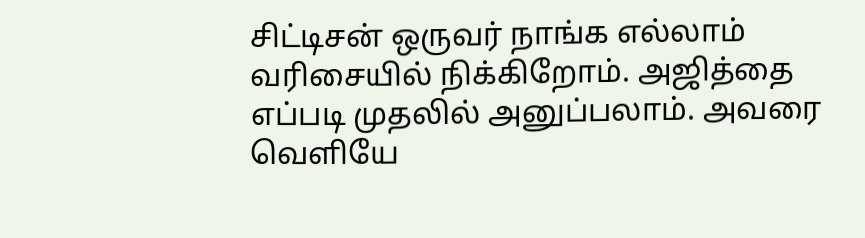சிட்டிசன் ஒருவர் நாங்க எல்லாம் வரிசையில் நிக்கிறோம். அஜித்தை எப்படி முதலில் அனுப்பலாம். அவரை வெளியே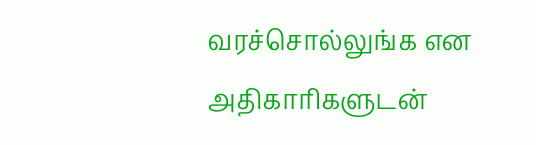வரச்சொல்லுங்க என அதிகாரிகளுடன்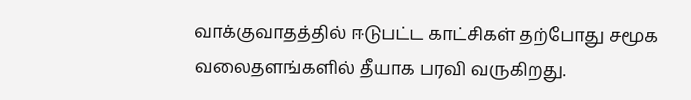வாக்குவாதத்தில் ஈடுபட்ட காட்சிகள் தற்போது சமூக வலைதளங்களில் தீயாக பரவி வருகிறது.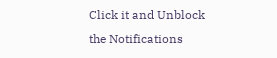Click it and Unblock the Notifications